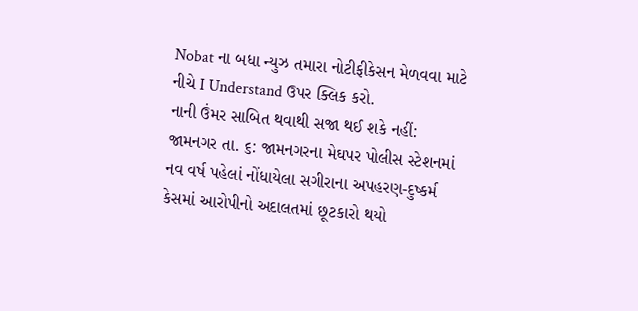Nobat ના બધા ન્યુઝ તમારા નોટીફીકેસન મેળવવા માટે નીચે I Understand ઉપર ક્લિક કરો.
નાની ઉંમર સાબિત થવાથી સજા થઈ શકે નહીં:
જામનગર તા. ૬: જામનગરના મેઘપર પોલીસ સ્ટેશનમાં નવ વર્ષ પહેલાં નોંધાયેલા સગીરાના અપહરણ-દુષ્કર્મ કેસમાં આરોપીનો અદાલતમાં છૂટકારો થયો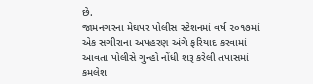છે.
જામનગરના મેઘપર પોલીસ સ્ટેશનમાં વર્ષ ૨૦૧૭માં એક સગીરાના અપહરણ અંગે ફરિયાદ કરવામાં આવતા પોલીસે ગુન્હો નોંધી શરૂ કરેલી તપાસમાં કમલેશ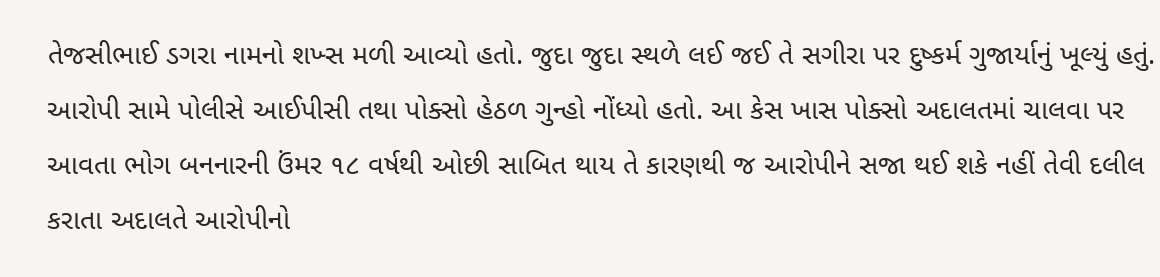તેજસીભાઈ ડગરા નામનો શખ્સ મળી આવ્યો હતો. જુદા જુદા સ્થળે લઈ જઈ તે સગીરા પર દુષ્કર્મ ગુજાર્યાનું ખૂલ્યું હતું.
આરોપી સામે પોલીસે આઈપીસી તથા પોક્સો હેઠળ ગુન્હો નોંધ્યો હતો. આ કેસ ખાસ પોક્સો અદાલતમાં ચાલવા પર આવતા ભોગ બનનારની ઉંમર ૧૮ વર્ષથી ઓછી સાબિત થાય તે કારણથી જ આરોપીને સજા થઈ શકે નહીં તેવી દલીલ કરાતા અદાલતે આરોપીનો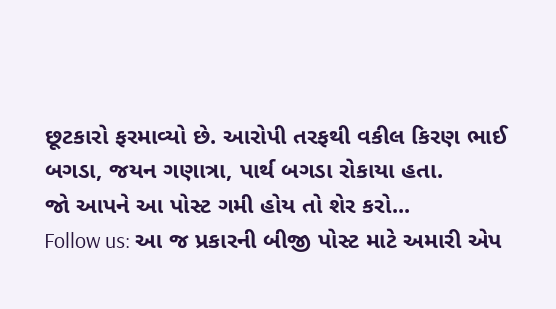છૂટકારો ફરમાવ્યો છે. આરોપી તરફથી વકીલ કિરણ ભાઈ બગડા, જયન ગણાત્રા, પાર્થ બગડા રોકાયા હતા.
જો આપને આ પોસ્ટ ગમી હોય તો શેર કરો...
Follow us: આ જ પ્રકારની બીજી પોસ્ટ માટે અમારી એપ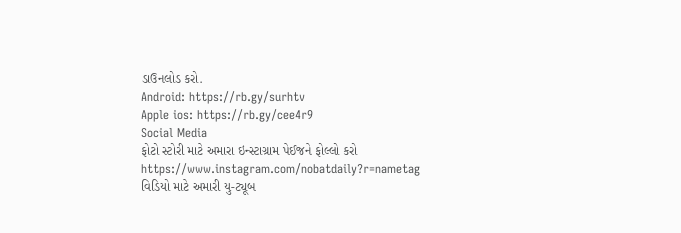ડાઉનલોડ કરો.
Android: https://rb.gy/surhtv
Apple ios: https://rb.gy/cee4r9
Social Media
ફોટો સ્ટોરી માટે અમારા ઇન્સ્ટાગ્રામ પેઈજને ફોલ્લો કરો
https://www.instagram.com/nobatdaily?r=nametag
વિડિયો માટે અમારી યુ-ટ્યૂબ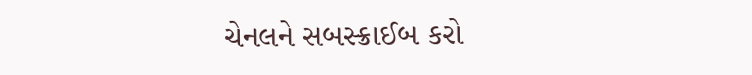ચેનલને સબસ્ક્રાઈબ કરો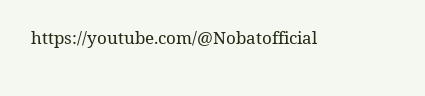https://youtube.com/@Nobatofficial